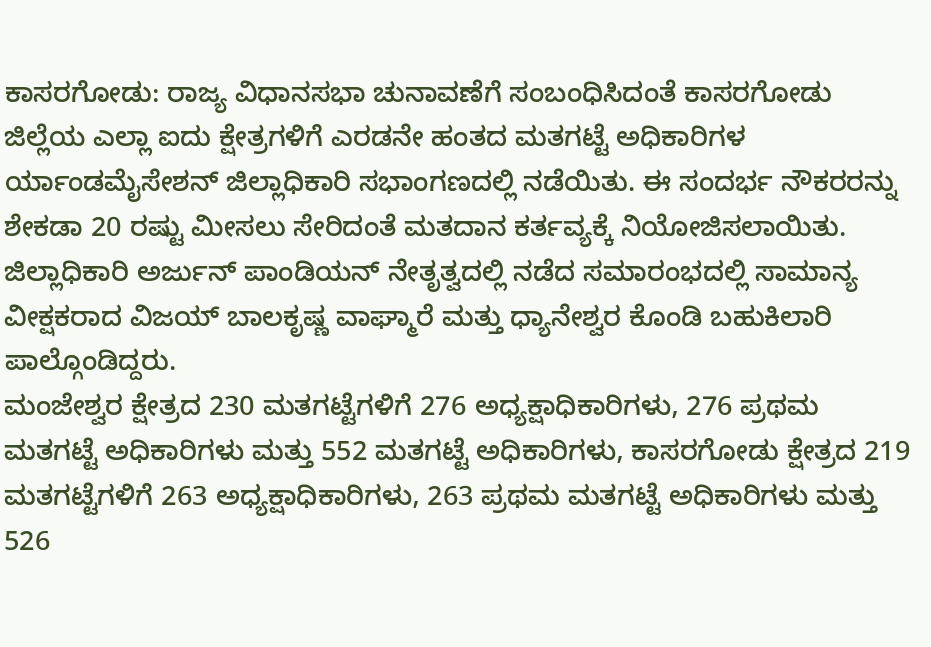ಕಾಸರಗೋಡು: ರಾಜ್ಯ ವಿಧಾನಸಭಾ ಚುನಾವಣೆಗೆ ಸಂಬಂಧಿಸಿದಂತೆ ಕಾಸರಗೋಡು ಜಿಲ್ಲೆಯ ಎಲ್ಲಾ ಐದು ಕ್ಷೇತ್ರಗಳಿಗೆ ಎರಡನೇ ಹಂತದ ಮತಗಟ್ಟೆ ಅಧಿಕಾರಿಗಳ ರ್ಯಾಂಡಮೈಸೇಶನ್ ಜಿಲ್ಲಾಧಿಕಾರಿ ಸಭಾಂಗಣದಲ್ಲಿ ನಡೆಯಿತು. ಈ ಸಂದರ್ಭ ನೌಕರರನ್ನು ಶೇಕಡಾ 20 ರಷ್ಟು ಮೀಸಲು ಸೇರಿದಂತೆ ಮತದಾನ ಕರ್ತವ್ಯಕ್ಕೆ ನಿಯೋಜಿಸಲಾಯಿತು. ಜಿಲ್ಲಾಧಿಕಾರಿ ಅರ್ಜುನ್ ಪಾಂಡಿಯನ್ ನೇತೃತ್ವದಲ್ಲಿ ನಡೆದ ಸಮಾರಂಭದಲ್ಲಿ ಸಾಮಾನ್ಯ ವೀಕ್ಷಕರಾದ ವಿಜಯ್ ಬಾಲಕೃಷ್ಣ ವಾಘ್ಮಾರೆ ಮತ್ತು ಧ್ಯಾನೇಶ್ವರ ಕೊಂಡಿ ಬಹುಕಿಲಾರಿ ಪಾಲ್ಗೊಂಡಿದ್ದರು.
ಮಂಜೇಶ್ವರ ಕ್ಷೇತ್ರದ 230 ಮತಗಟ್ಟೆಗಳಿಗೆ 276 ಅಧ್ಯಕ್ಷಾಧಿಕಾರಿಗಳು, 276 ಪ್ರಥಮ ಮತಗಟ್ಟೆ ಅಧಿಕಾರಿಗಳು ಮತ್ತು 552 ಮತಗಟ್ಟೆ ಅಧಿಕಾರಿಗಳು, ಕಾಸರಗೋಡು ಕ್ಷೇತ್ರದ 219 ಮತಗಟ್ಟೆಗಳಿಗೆ 263 ಅಧ್ಯಕ್ಷಾಧಿಕಾರಿಗಳು, 263 ಪ್ರಥಮ ಮತಗಟ್ಟೆ ಅಧಿಕಾರಿಗಳು ಮತ್ತು 526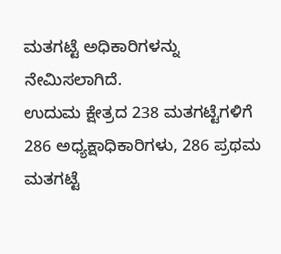ಮತಗಟ್ಟೆ ಅಧಿಕಾರಿಗಳನ್ನು ನೇಮಿಸಲಾಗಿದೆ.
ಉದುಮ ಕ್ಷೇತ್ರದ 238 ಮತಗಟ್ಟೆಗಳಿಗೆ 286 ಅಧ್ಯಕ್ಷಾಧಿಕಾರಿಗಳು, 286 ಪ್ರಥಮ ಮತಗಟ್ಟೆ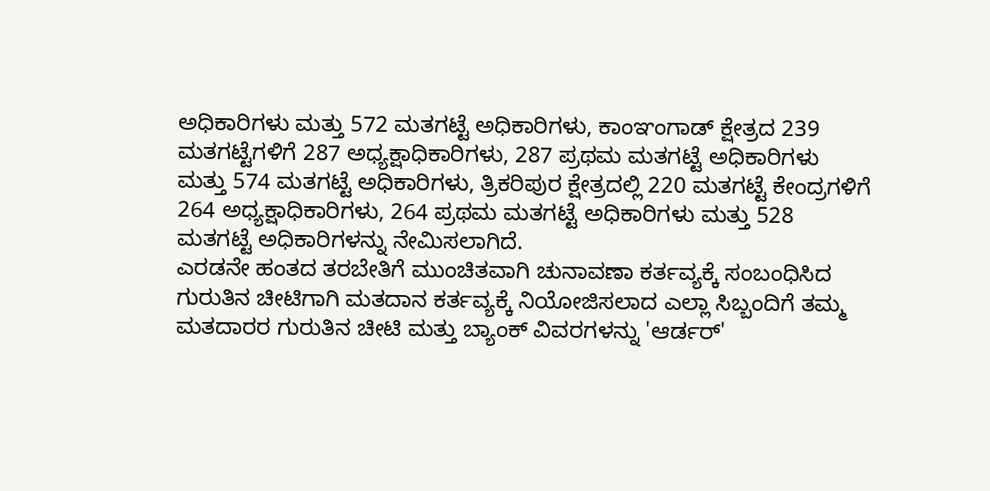ಅಧಿಕಾರಿಗಳು ಮತ್ತು 572 ಮತಗಟ್ಟೆ ಅಧಿಕಾರಿಗಳು, ಕಾಂಞಂಗಾಡ್ ಕ್ಷೇತ್ರದ 239 ಮತಗಟ್ಟೆಗಳಿಗೆ 287 ಅಧ್ಯಕ್ಷಾಧಿಕಾರಿಗಳು, 287 ಪ್ರಥಮ ಮತಗಟ್ಟೆ ಅಧಿಕಾರಿಗಳು ಮತ್ತು 574 ಮತಗಟ್ಟೆ ಅಧಿಕಾರಿಗಳು, ತ್ರಿಕರಿಪುರ ಕ್ಷೇತ್ರದಲ್ಲಿ 220 ಮತಗಟ್ಟೆ ಕೇಂದ್ರಗಳಿಗೆ 264 ಅಧ್ಯಕ್ಷಾಧಿಕಾರಿಗಳು, 264 ಪ್ರಥಮ ಮತಗಟ್ಟೆ ಅಧಿಕಾರಿಗಳು ಮತ್ತು 528 ಮತಗಟ್ಟೆ ಅಧಿಕಾರಿಗಳನ್ನು ನೇಮಿಸಲಾಗಿದೆ.
ಎರಡನೇ ಹಂತದ ತರಬೇತಿಗೆ ಮುಂಚಿತವಾಗಿ ಚುನಾವಣಾ ಕರ್ತವ್ಯಕ್ಕೆ ಸಂಬಂಧಿಸಿದ ಗುರುತಿನ ಚೀಟಿಗಾಗಿ ಮತದಾನ ಕರ್ತವ್ಯಕ್ಕೆ ನಿಯೋಜಿಸಲಾದ ಎಲ್ಲಾ ಸಿಬ್ಬಂದಿಗೆ ತಮ್ಮ ಮತದಾರರ ಗುರುತಿನ ಚೀಟಿ ಮತ್ತು ಬ್ಯಾಂಕ್ ವಿವರಗಳನ್ನು 'ಆರ್ಡರ್'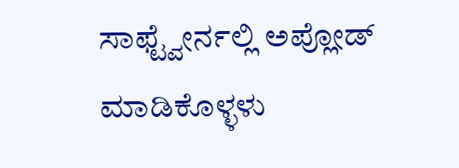ಸಾಫ್ಟ್ವೇರ್ನಲ್ಲಿ ಅಪ್ಲೋಡ್ ಮಾಡಿಕೊಳ್ಳಳು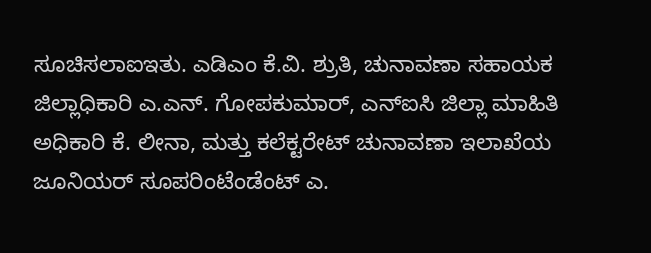ಸೂಚಿಸಲಾಐಇತು. ಎಡಿಎಂ ಕೆ.ವಿ. ಶ್ರುತಿ, ಚುನಾವಣಾ ಸಹಾಯಕ ಜಿಲ್ಲಾಧಿಕಾರಿ ಎ.ಎನ್. ಗೋಪಕುಮಾರ್, ಎನ್ಐಸಿ ಜಿಲ್ಲಾ ಮಾಹಿತಿ ಅಧಿಕಾರಿ ಕೆ. ಲೀನಾ, ಮತ್ತು ಕಲೆಕ್ಟರೇಟ್ ಚುನಾವಣಾ ಇಲಾಖೆಯ ಜೂನಿಯರ್ ಸೂಪರಿಂಟೆಂಡೆಂಟ್ ಎ.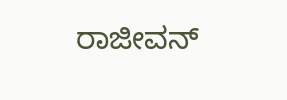ರಾಜೀವನ್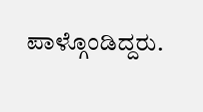ಪಾಳ್ಗೊಂಡಿದ್ದರು.